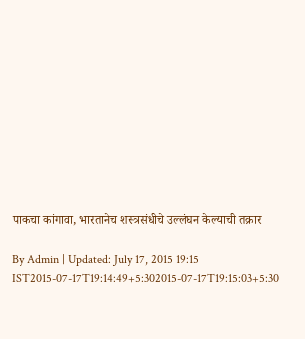पाकचा कांगावा, भारतानेच शस्त्रसंधीचे उल्लंघन केल्याची तक्रार

By Admin | Updated: July 17, 2015 19:15 IST2015-07-17T19:14:49+5:302015-07-17T19:15:03+5:30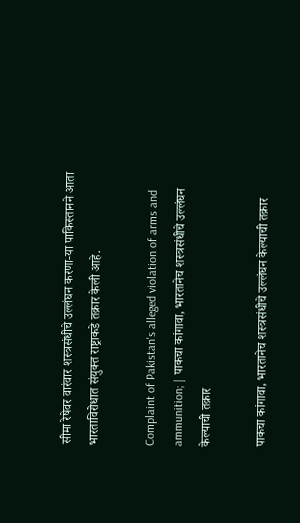सीमा रेषेवर वारंवार शस्त्रसंधीचे उल्लंघन करणा-या पाकिस्तानने आता भारताविरोधात संयुक्त राष्ट्राकडे तक्रार केली आहे.

Complaint of Pakistan's alleged violation of arms and ammunition; | पाकचा कांगावा, भारतानेच शस्त्रसंधीचे उल्लंघन केल्याची तक्रार

पाकचा कांगावा, भारतानेच शस्त्रसंधीचे उल्लंघन केल्याची तक्रार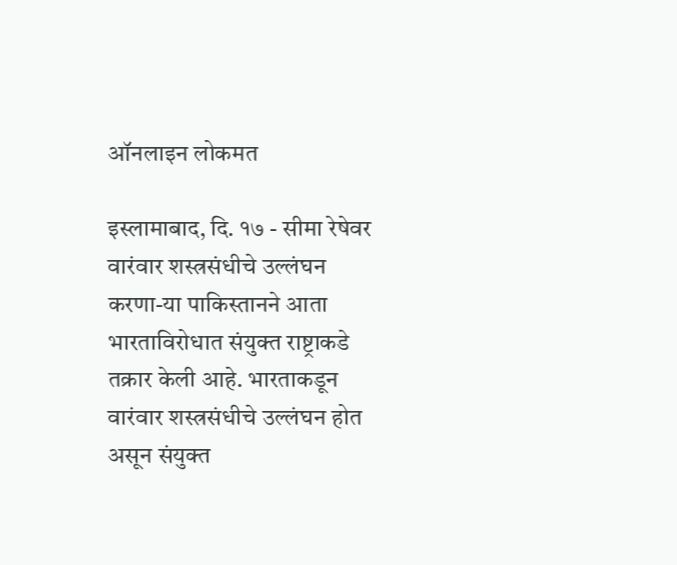ऑनलाइन लोकमत

इस्लामाबाद, दि. १७ - सीमा रेषेवर वारंवार शस्त्रसंधीचे उल्लंघन करणा-या पाकिस्तानने आता भारताविरोधात संयुक्त राष्ट्राकडे तक्रार केली आहे. भारताकडून वारंवार शस्त्रसंधीचे उल्लंघन होत असून संयुक्त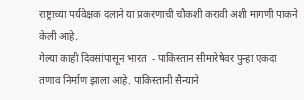राष्ट्राच्या पर्यवेक्षक दलाने या प्रकरणाची चौकशी करावी अशी मागणी पाकने केली आहे.
गेल्या काही दिवसांपासून भारत  - पाकिस्तान सीमारेषेवर पुन्हा एकदा तणाव निर्माण झाला आहे. पाकिस्तानी सैन्याने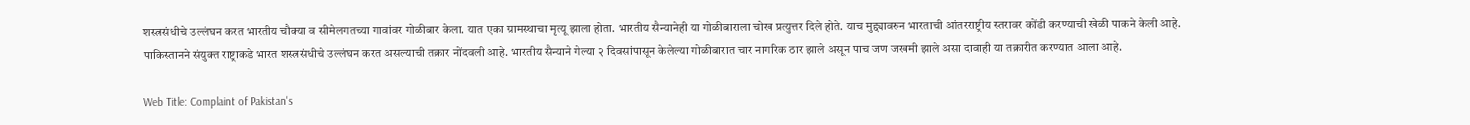शस्त्रसंधीचे उल्लंघन करत भारतीय चौक्या व सीमेलगतच्या गावांवर गोळीबार केला. यात एका ग्रामस्थाचा मृत्यू झाला होता. भारतीय सैन्यानेही या गोळीबाराला चोख प्रत्युत्तर दिले होते. याच मुद्द्यावरुन भारताची आंतरराष्ट्रीय स्तरावर कोंडी करण्याची खेळी पाकने केली आहे. पाकिस्तानने संयुक्त राष्ट्राकडे भारत शस्त्रसंधीचे उल्लंघन करत असल्याची तक्रार नोंदवली आहे. भारतीय सैन्याने गेल्या २ दिवसांपासून केलेल्या गोळीबारात चार नागरिक ठार झाले असून पाच जण जखमी झाले असा दावाही या तक्रारीत करण्यात आला आहे.

Web Title: Complaint of Pakistan's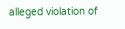alleged violation of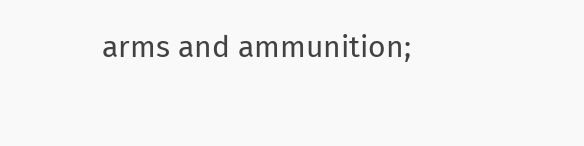arms and ammunition;